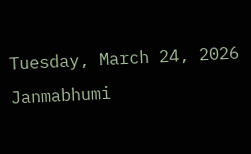Tuesday, March 24, 2026
Janmabhumi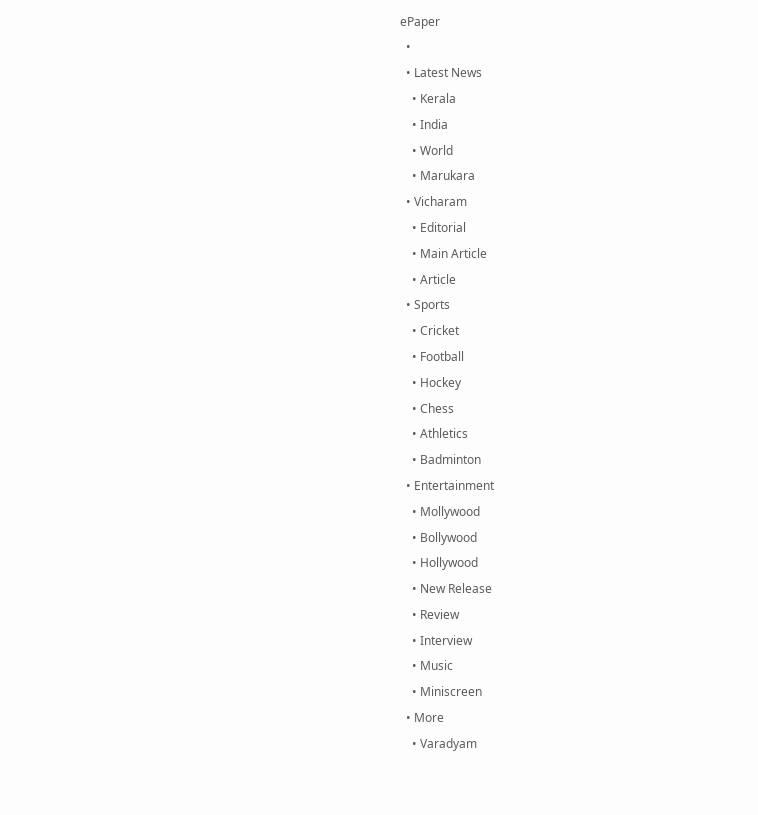ePaper
  •
  • Latest News
    • Kerala
    • India
    • World
    • Marukara
  • Vicharam
    • Editorial
    • Main Article
    • Article
  • Sports
    • Cricket
    • Football
    • Hockey
    • Chess
    • Athletics
    • Badminton
  • Entertainment
    • Mollywood
    • Bollywood
    • Hollywood
    • New Release
    • Review
    • Interview
    • Music
    • Miniscreen
  • More
    • Varadyam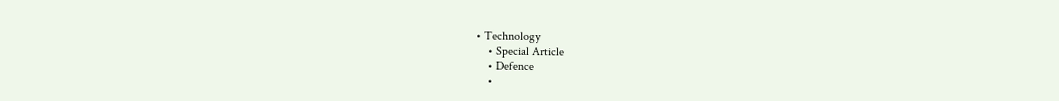• Technology
    • Special Article
    • Defence
    •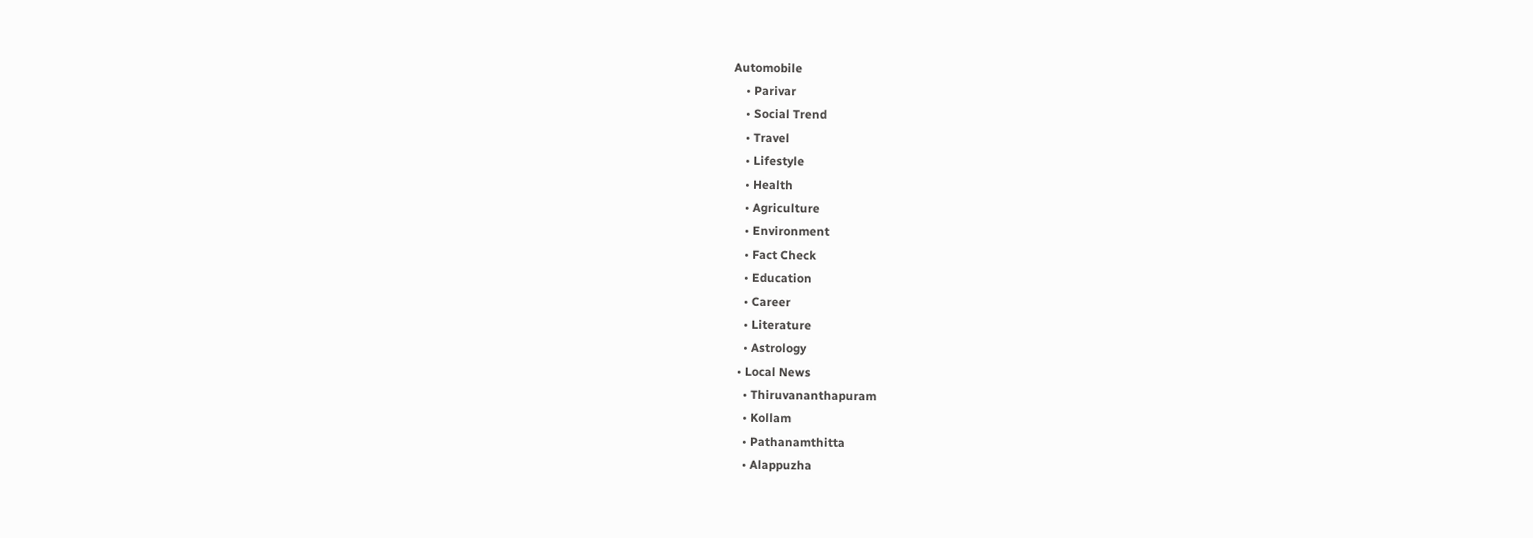Automobile
    • Parivar
    • Social Trend
    • Travel
    • Lifestyle
    • Health
    • Agriculture
    • Environment
    • Fact Check
    • Education
    • Career
    • Literature
    • Astrology
  • Local News
    • Thiruvananthapuram
    • Kollam
    • Pathanamthitta
    • Alappuzha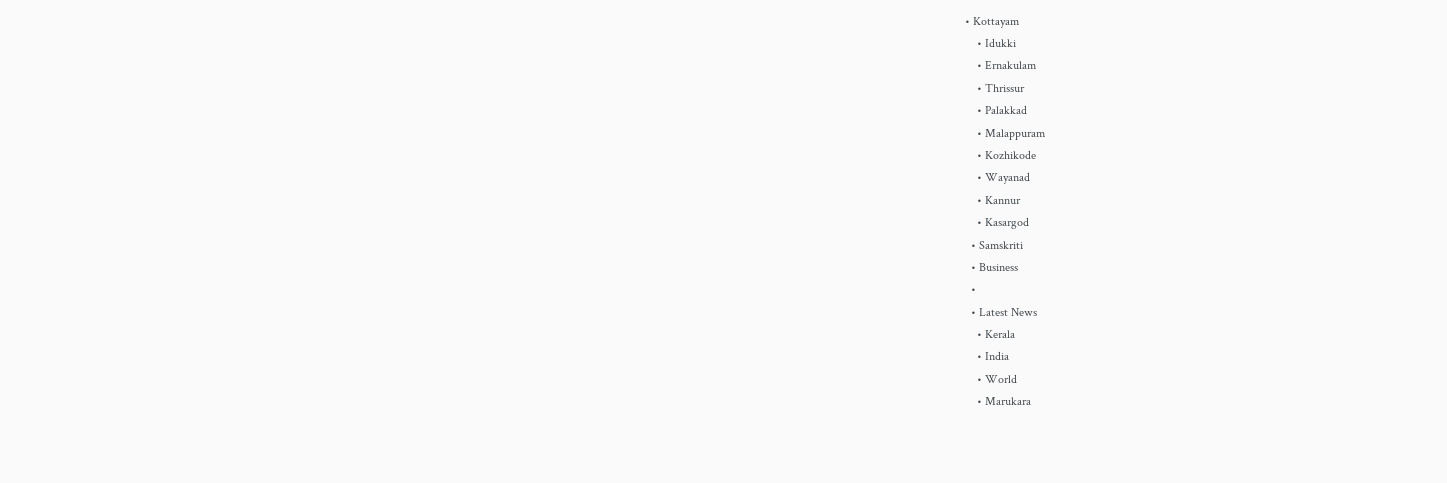• Kottayam
    • Idukki
    • Ernakulam
    • Thrissur
    • Palakkad
    • Malappuram
    • Kozhikode
    • Wayanad
    • Kannur
    • Kasargod
  • Samskriti
  • Business
  •
  • Latest News
    • Kerala
    • India
    • World
    • Marukara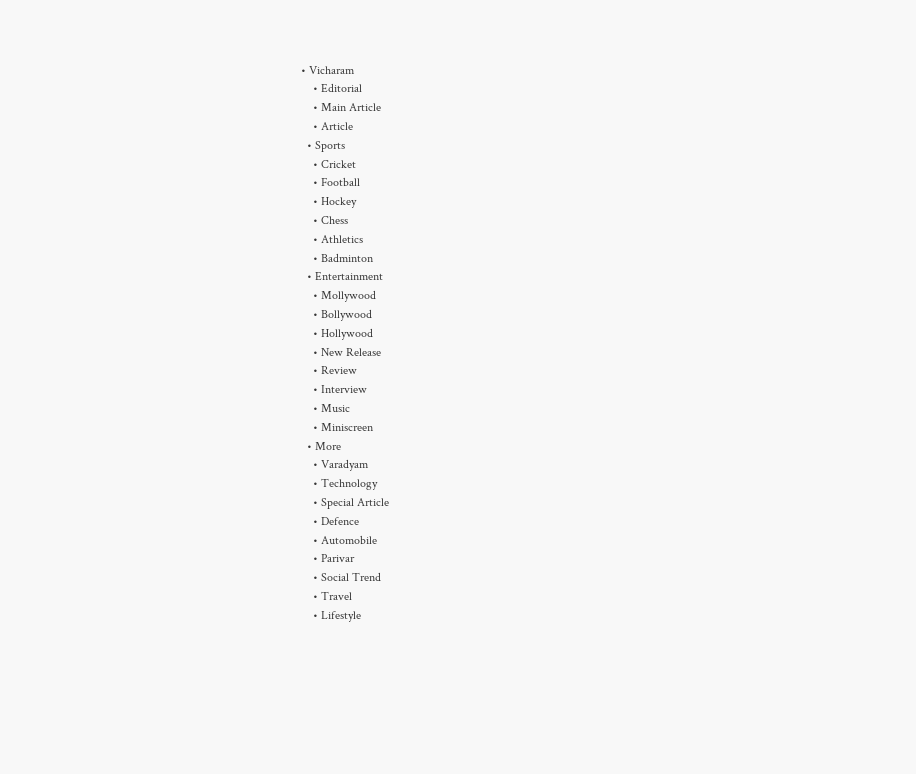• Vicharam
    • Editorial
    • Main Article
    • Article
  • Sports
    • Cricket
    • Football
    • Hockey
    • Chess
    • Athletics
    • Badminton
  • Entertainment
    • Mollywood
    • Bollywood
    • Hollywood
    • New Release
    • Review
    • Interview
    • Music
    • Miniscreen
  • More
    • Varadyam
    • Technology
    • Special Article
    • Defence
    • Automobile
    • Parivar
    • Social Trend
    • Travel
    • Lifestyle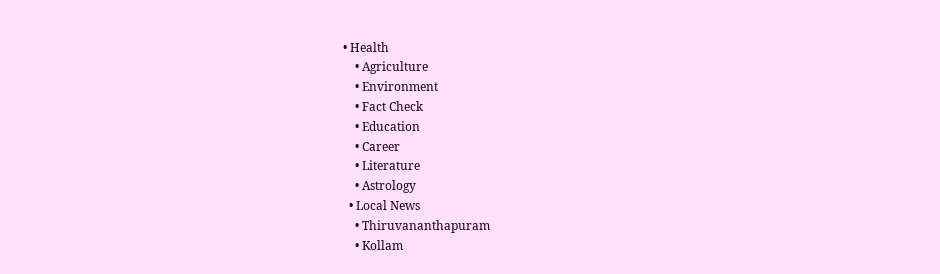• Health
    • Agriculture
    • Environment
    • Fact Check
    • Education
    • Career
    • Literature
    • Astrology
  • Local News
    • Thiruvananthapuram
    • Kollam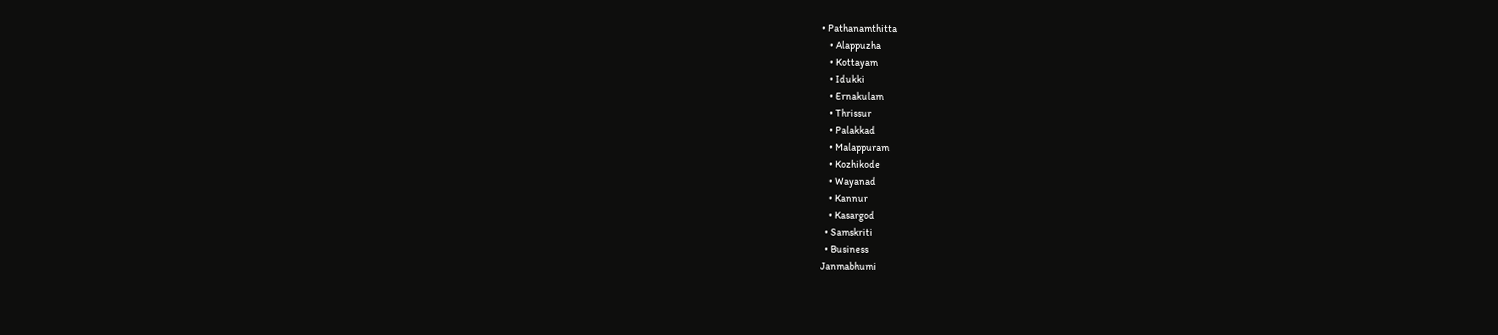• Pathanamthitta
    • Alappuzha
    • Kottayam
    • Idukki
    • Ernakulam
    • Thrissur
    • Palakkad
    • Malappuram
    • Kozhikode
    • Wayanad
    • Kannur
    • Kasargod
  • Samskriti
  • Business
Janmabhumi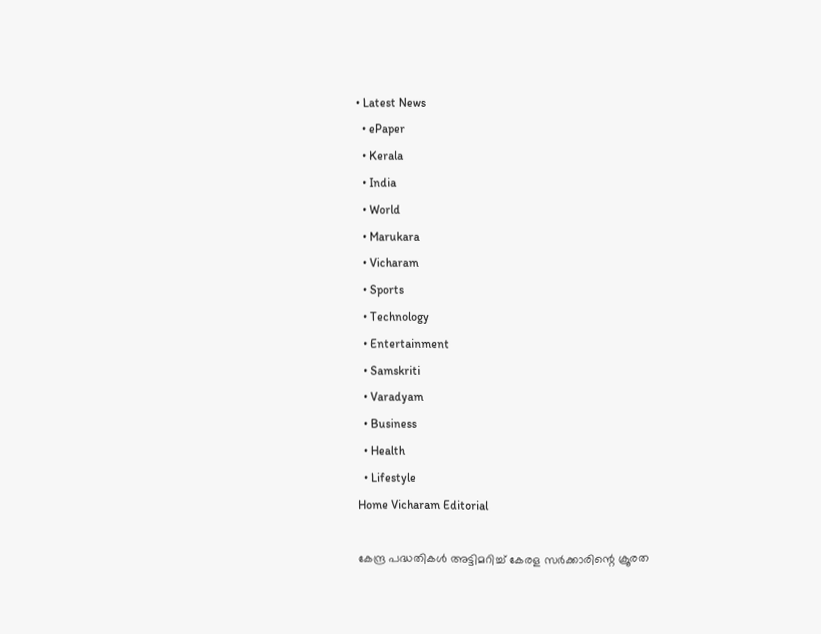• Latest News
  • ePaper
  • Kerala
  • India
  • World
  • Marukara
  • Vicharam
  • Sports
  • Technology
  • Entertainment
  • Samskriti
  • Varadyam
  • Business
  • Health
  • Lifestyle
Home Vicharam Editorial

കേന്ദ്ര പദ്ധതികള്‍ അട്ടിമറിച്ച് കേരള സര്‍ക്കാരിന്റെ ക്രൂരത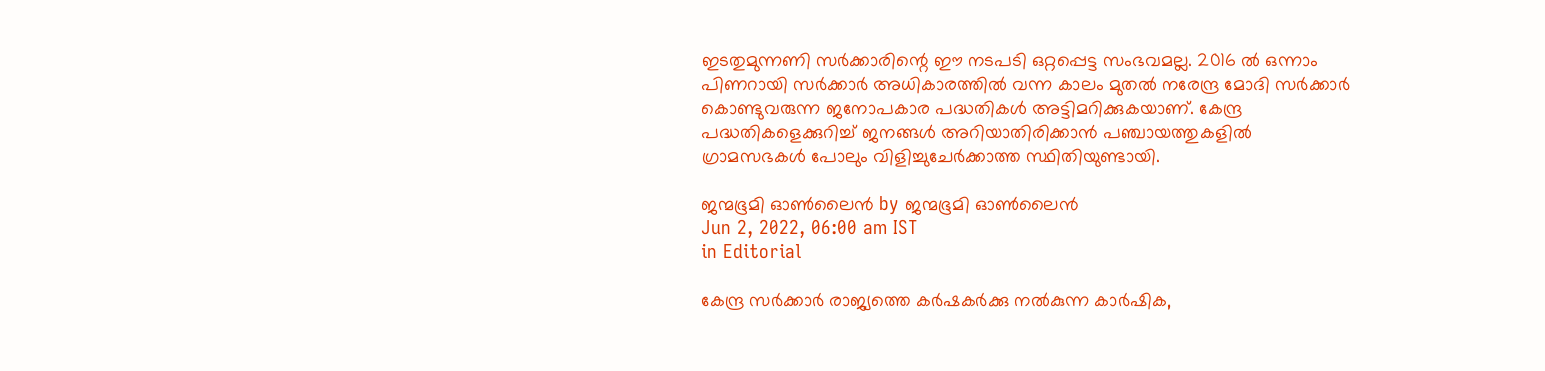ഇടതുമുന്നണി സര്‍ക്കാരിന്റെ ഈ നടപടി ഒറ്റപ്പെട്ട സംഭവമല്ല. 2016 ല്‍ ഒന്നാം പിണറായി സര്‍ക്കാര്‍ അധികാരത്തില്‍ വന്ന കാലം മുതല്‍ നരേന്ദ്ര മോദി സര്‍ക്കാര്‍ കൊണ്ടുവരുന്ന ജനോപകാര പദ്ധതികള്‍ അട്ടിമറിക്കുകയാണ്. കേന്ദ്ര പദ്ധതികളെക്കുറിച്ച് ജനങ്ങള്‍ അറിയാതിരിക്കാന്‍ പഞ്ചായത്തുകളില്‍ ഗ്രാമസഭകള്‍ പോലും വിളിച്ചുചേര്‍ക്കാത്ത സ്ഥിതിയുണ്ടായി.

ജന്മഭൂമി ഓണ്‍ലൈന്‍ by ജന്മഭൂമി ഓണ്‍ലൈന്‍
Jun 2, 2022, 06:00 am IST
in Editorial

കേന്ദ്ര സര്‍ക്കാര്‍ രാജ്യത്തെ കര്‍ഷകര്‍ക്കു നല്‍കുന്ന കാര്‍ഷിക,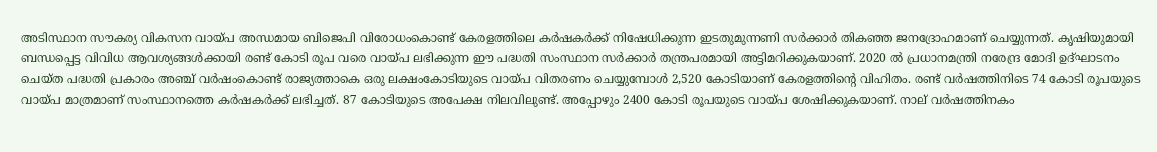അടിസ്ഥാന സൗകര്യ വികസന വായ്‌പ അന്ധമായ ബിജെപി വിരോധംകൊണ്ട് കേരളത്തിലെ കര്‍ഷകര്‍ക്ക് നിഷേധിക്കുന്ന ഇടതുമുന്നണി സര്‍ക്കാര്‍ തികഞ്ഞ ജനദ്രോഹമാണ് ചെയ്യുന്നത്. കൃഷിയുമായി ബന്ധപ്പെട്ട വിവിധ ആവശ്യങ്ങള്‍ക്കായി രണ്ട് കോടി രൂപ വരെ വായ്‌പ ലഭിക്കുന്ന ഈ പദ്ധതി സംസ്ഥാന സര്‍ക്കാര്‍ തന്ത്രപരമായി അട്ടിമറിക്കുകയാണ്. 2020 ല്‍ പ്രധാനമന്ത്രി നരേന്ദ്ര മോദി ഉദ്ഘാടനം ചെയ്ത പദ്ധതി പ്രകാരം അഞ്ച് വര്‍ഷംകൊണ്ട് രാജ്യത്താകെ ഒരു ലക്ഷംകോടിയുടെ വായ്‌പ വിതരണം ചെയ്യുമ്പോള്‍ 2,520 കോടിയാണ് കേരളത്തിന്റെ വിഹിതം. രണ്ട് വര്‍ഷത്തിനിടെ 74 കോടി രൂപയുടെ വായ്‌പ മാത്രമാണ് സംസ്ഥാനത്തെ കര്‍ഷകര്‍ക്ക് ലഭിച്ചത്. 87 കോടിയുടെ അപേക്ഷ നിലവിലുണ്ട്. അപ്പോഴും 2400 കോടി രൂപയുടെ വായ്‌പ ശേഷിക്കുകയാണ്. നാല് വര്‍ഷത്തിനകം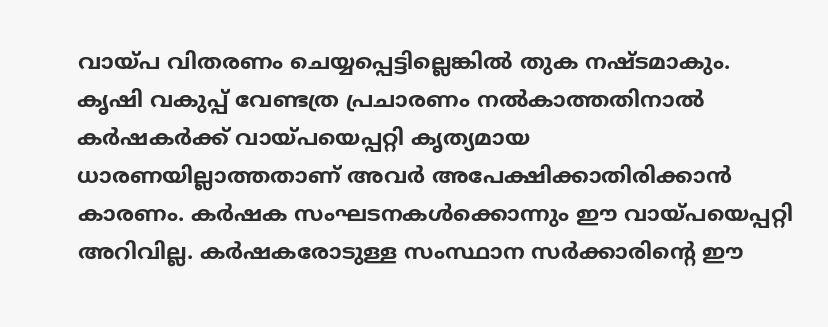വായ്‌പ വിതരണം ചെയ്യപ്പെട്ടില്ലെങ്കില്‍ തുക നഷ്ടമാകും. കൃഷി വകുപ്പ് വേണ്ടത്ര പ്രചാരണം നല്‍കാത്തതിനാല്‍ കര്‍ഷകര്‍ക്ക് വായ്‌പയെപ്പറ്റി കൃത്യമായ ധാരണയില്ലാത്തതാണ് അവര്‍ അപേക്ഷിക്കാതിരിക്കാന്‍ കാരണം. കര്‍ഷക സംഘടനകള്‍ക്കൊന്നും ഈ വായ്‌പയെപ്പറ്റി അറിവില്ല. കര്‍ഷകരോടുള്ള സംസ്ഥാന സര്‍ക്കാരിന്റെ ഈ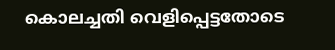കൊലച്ചതി വെളിപ്പെട്ടതോടെ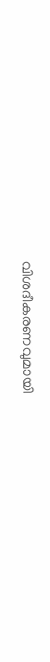വിശദീകരണവുമായി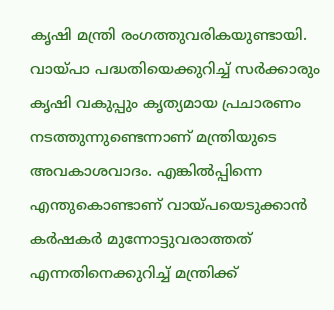കൃഷി മന്ത്രി രംഗത്തുവരികയുണ്ടായി. വായ്‌പാ പദ്ധതിയെക്കുറിച്ച് സര്‍ക്കാരും കൃഷി വകുപ്പും കൃത്യമായ പ്രചാരണം നടത്തുന്നുണ്ടെന്നാണ് മന്ത്രിയുടെ അവകാശവാദം. എങ്കില്‍പ്പിന്നെ എന്തുകൊണ്ടാണ് വായ്‌പയെടുക്കാന്‍ കര്‍ഷകര്‍ മുന്നോട്ടുവരാത്തത് എന്നതിനെക്കുറിച്ച് മന്ത്രിക്ക്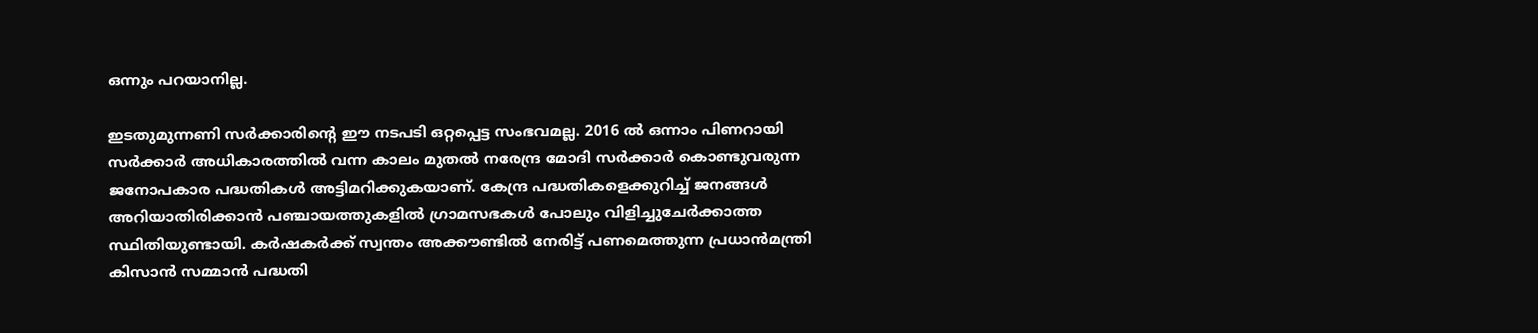ഒന്നും പറയാനില്ല.

ഇടതുമുന്നണി സര്‍ക്കാരിന്റെ ഈ നടപടി ഒറ്റപ്പെട്ട സംഭവമല്ല. 2016 ല്‍ ഒന്നാം പിണറായി സര്‍ക്കാര്‍ അധികാരത്തില്‍ വന്ന കാലം മുതല്‍ നരേന്ദ്ര മോദി സര്‍ക്കാര്‍ കൊണ്ടുവരുന്ന ജനോപകാര പദ്ധതികള്‍ അട്ടിമറിക്കുകയാണ്. കേന്ദ്ര പദ്ധതികളെക്കുറിച്ച് ജനങ്ങള്‍ അറിയാതിരിക്കാന്‍ പഞ്ചായത്തുകളില്‍ ഗ്രാമസഭകള്‍ പോലും വിളിച്ചുചേര്‍ക്കാത്ത സ്ഥിതിയുണ്ടായി. കര്‍ഷകര്‍ക്ക് സ്വന്തം അക്കൗണ്ടില്‍ നേരിട്ട് പണമെത്തുന്ന പ്രധാന്‍മന്ത്രി കിസാന്‍ സമ്മാന്‍ പദ്ധതി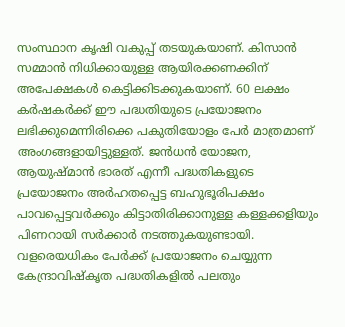സംസ്ഥാന കൃഷി വകുപ്പ് തടയുകയാണ്. കിസാന്‍ സമ്മാന്‍ നിധിക്കായുള്ള ആയിരക്കണക്കിന് അപേക്ഷകള്‍ കെട്ടിക്കിടക്കുകയാണ്. 60 ലക്ഷം കര്‍ഷകര്‍ക്ക് ഈ പദ്ധതിയുടെ പ്രയോജനം ലഭിക്കുമെന്നിരിക്കെ പകുതിയോളം പേര്‍ മാത്രമാണ് അംഗങ്ങളായിട്ടുള്ളത്. ജന്‍ധന്‍ യോജന, ആയുഷ്മാന്‍ ഭാരത് എന്നീ പദ്ധതികളുടെ പ്രയോജനം അര്‍ഹതപ്പെട്ട ബഹുഭൂരിപക്ഷം പാവപ്പെട്ടവര്‍ക്കും കിട്ടാതിരിക്കാനുള്ള കള്ളക്കളിയും പിണറായി സര്‍ക്കാര്‍ നടത്തുകയുണ്ടായി.  വളരെയധികം പേര്‍ക്ക് പ്രയോജനം ചെയ്യുന്ന കേന്ദ്രാവിഷ്‌കൃത പദ്ധതികളില്‍ പലതും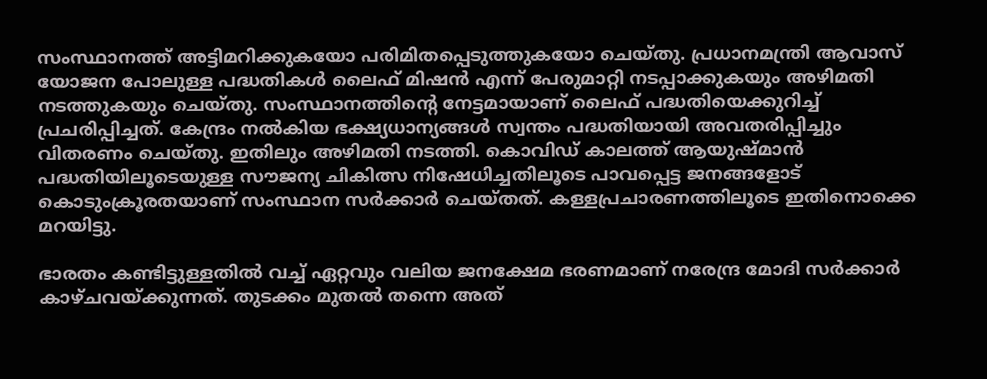സംസ്ഥാനത്ത് അട്ടിമറിക്കുകയോ പരിമിതപ്പെടുത്തുകയോ ചെയ്തു. പ്രധാനമന്ത്രി ആവാസ് യോജന പോലുള്ള പദ്ധതികള്‍ ലൈഫ് മിഷന്‍ എന്ന് പേരുമാറ്റി നടപ്പാക്കുകയും അഴിമതി നടത്തുകയും ചെയ്തു. സംസ്ഥാനത്തിന്റെ നേട്ടമായാണ് ലൈഫ് പദ്ധതിയെക്കുറിച്ച് പ്രചരിപ്പിച്ചത്. കേന്ദ്രം നല്‍കിയ ഭക്ഷ്യധാന്യങ്ങള്‍ സ്വന്തം പദ്ധതിയായി അവതരിപ്പിച്ചും വിതരണം ചെയ്തു. ഇതിലും അഴിമതി നടത്തി. കൊവിഡ് കാലത്ത് ആയുഷ്മാന്‍ പദ്ധതിയിലൂടെയുള്ള സൗജന്യ ചികിത്സ നിഷേധിച്ചതിലൂടെ പാവപ്പെട്ട ജനങ്ങളോട് കൊടുംക്രൂരതയാണ് സംസ്ഥാന സര്‍ക്കാര്‍ ചെയ്തത്. കള്ളപ്രചാരണത്തിലൂടെ ഇതിനൊക്കെ മറയിട്ടു.

ഭാരതം കണ്ടിട്ടുള്ളതില്‍ വച്ച് ഏറ്റവും വലിയ ജനക്ഷേമ ഭരണമാണ് നരേന്ദ്ര മോദി സര്‍ക്കാര്‍ കാഴ്ചവയ്‌ക്കുന്നത്. തുടക്കം മുതല്‍ തന്നെ അത്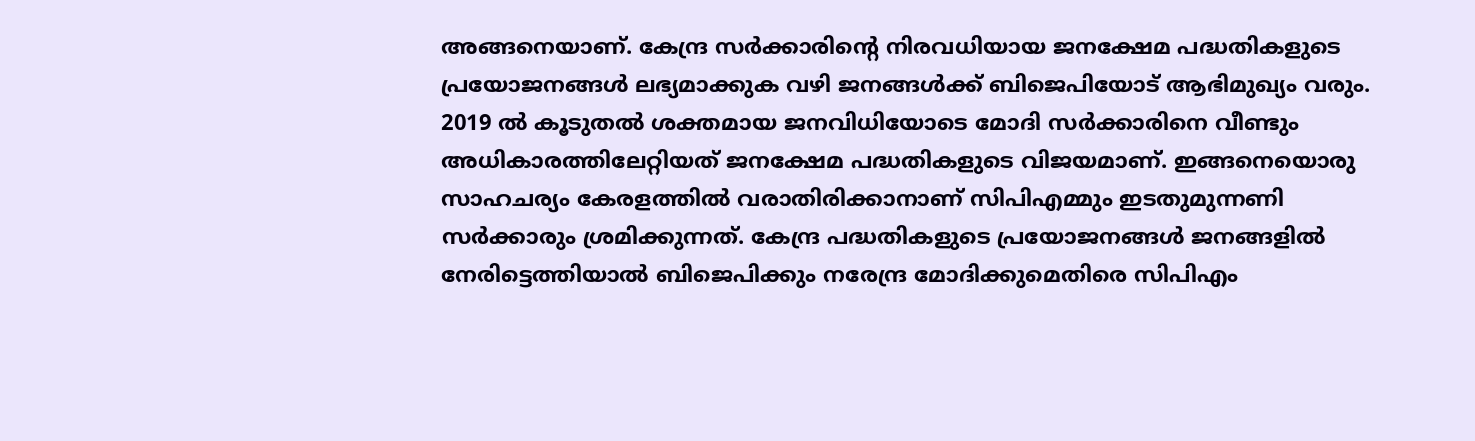അങ്ങനെയാണ്. കേന്ദ്ര സര്‍ക്കാരിന്റെ നിരവധിയായ ജനക്ഷേമ പദ്ധതികളുടെ പ്രയോജനങ്ങള്‍ ലഭ്യമാക്കുക വഴി ജനങ്ങള്‍ക്ക് ബിജെപിയോട് ആഭിമുഖ്യം വരും. 2019 ല്‍ കൂടുതല്‍ ശക്തമായ ജനവിധിയോടെ മോദി സര്‍ക്കാരിനെ വീണ്ടും അധികാരത്തിലേറ്റിയത് ജനക്ഷേമ പദ്ധതികളുടെ വിജയമാണ്. ഇങ്ങനെയൊരു സാഹചര്യം കേരളത്തില്‍ വരാതിരിക്കാനാണ് സിപിഎമ്മും ഇടതുമുന്നണി സര്‍ക്കാരും ശ്രമിക്കുന്നത്. കേന്ദ്ര പദ്ധതികളുടെ പ്രയോജനങ്ങള്‍ ജനങ്ങളില്‍ നേരിട്ടെത്തിയാല്‍ ബിജെപിക്കും നരേന്ദ്ര മോദിക്കുമെതിരെ സിപിഎം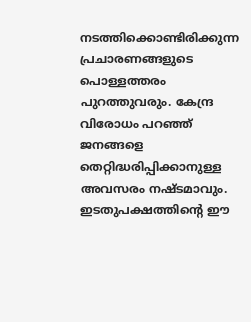നടത്തിക്കൊണ്ടിരിക്കുന്ന പ്രചാരണങ്ങളുടെ പൊള്ളത്തരം പുറത്തുവരും. കേന്ദ്ര വിരോധം പറഞ്ഞ് ജനങ്ങളെ തെറ്റിദ്ധരിപ്പിക്കാനുള്ള അവസരം നഷ്ടമാവും. ഇടതുപക്ഷത്തിന്റെ ഈ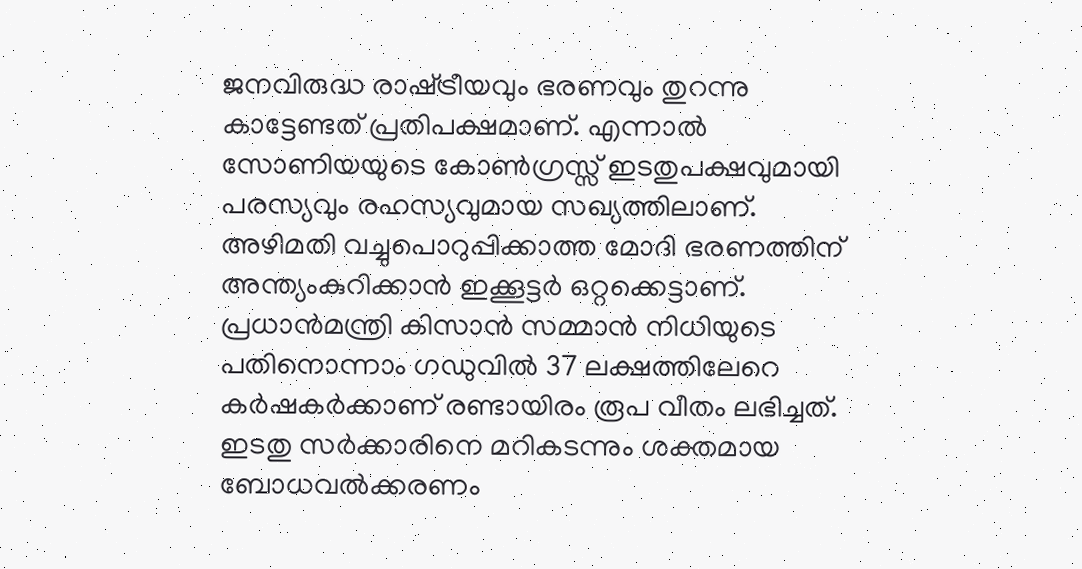ജനവിരുദ്ധ രാഷ്‌ട്രീയവും ഭരണവും തുറന്നു കാട്ടേണ്ടത് പ്രതിപക്ഷമാണ്. എന്നാല്‍ സോണിയയുടെ കോണ്‍ഗ്രസ്സ് ഇടതുപക്ഷവുമായി പരസ്യവും രഹസ്യവുമായ സഖ്യത്തിലാണ്. അഴിമതി വച്ചുപൊറുപ്പിക്കാത്ത മോദി ഭരണത്തിന് അന്ത്യംകുറിക്കാന്‍ ഇക്കൂട്ടര്‍ ഒറ്റക്കെട്ടാണ്. പ്രധാന്‍മന്ത്രി കിസാന്‍ സമ്മാന്‍ നിധിയുടെ പതിനൊന്നാം ഗഡുവില്‍ 37 ലക്ഷത്തിലേറെ കര്‍ഷകര്‍ക്കാണ് രണ്ടായിരം രൂപ വീതം ലഭിച്ചത്. ഇടതു സര്‍ക്കാരിനെ മറികടന്നും ശക്തമായ ബോധവല്‍ക്കരണം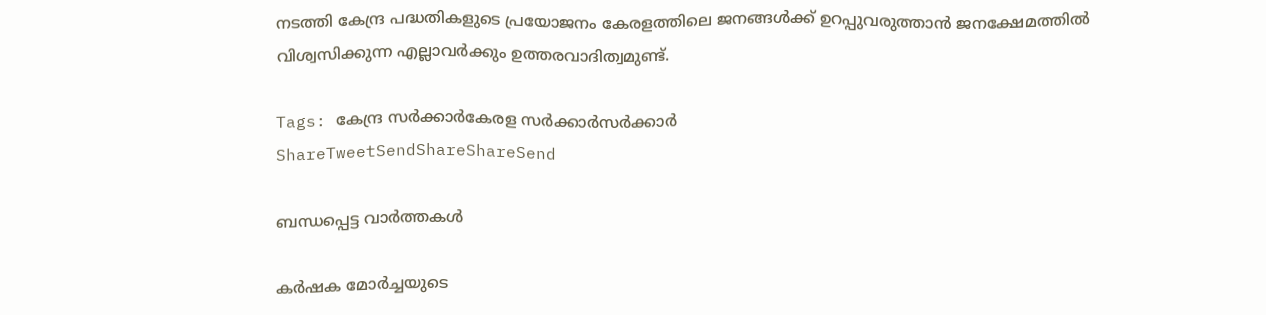നടത്തി കേന്ദ്ര പദ്ധതികളുടെ പ്രയോജനം കേരളത്തിലെ ജനങ്ങള്‍ക്ക് ഉറപ്പുവരുത്താന്‍ ജനക്ഷേമത്തില്‍ വിശ്വസിക്കുന്ന എല്ലാവര്‍ക്കും ഉത്തരവാദിത്വമുണ്ട്.

Tags: കേന്ദ്ര സര്‍ക്കാര്‍കേരള സര്‍ക്കാര്‍സര്‍ക്കാര്‍
ShareTweetSendShareShareSend

ബന്ധപ്പെട്ട വാര്‍ത്തകള്‍

കര്‍ഷക മോര്‍ച്ചയുടെ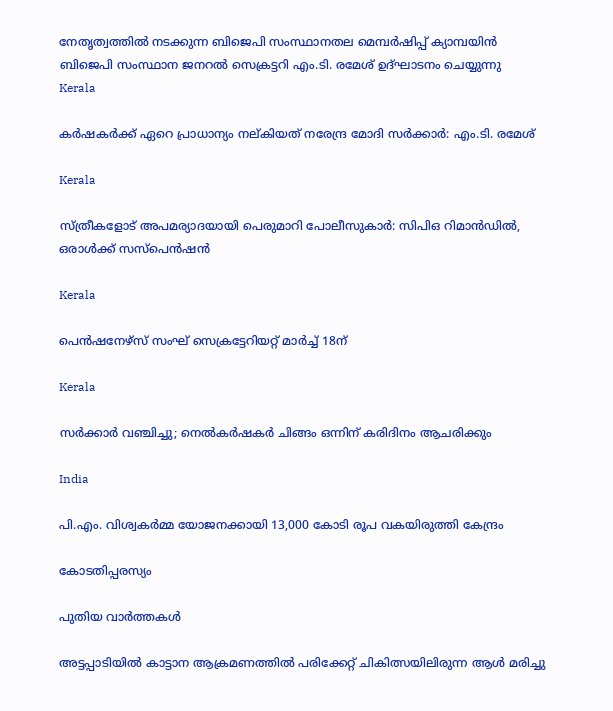നേതൃത്വത്തില്‍ നടക്കുന്ന ബിജെപി സംസ്ഥാനതല മെമ്പര്‍ഷിപ്പ് ക്യാമ്പയിന്‍ ബിജെപി സംസ്ഥാന ജനറല്‍ സെക്രട്ടറി എം.ടി. രമേശ് ഉദ്ഘാടനം ചെയ്യുന്നു
Kerala

കര്‍ഷകര്‍ക്ക് ഏറെ പ്രാധാന്യം നല്കിയത് നരേന്ദ്ര മോദി സര്‍ക്കാര്‍: എം.ടി. രമേശ്

Kerala

സ്ത്രീകളോട് അപമര്യാദയായി പെരുമാറി പോലീസുകാര്‍: സിപിഒ റിമാന്‍ഡില്‍, ഒരാള്‍ക്ക് സസ്പെന്‍ഷന്‍

Kerala

പെന്‍ഷനേഴ്‌സ് സംഘ് സെക്രട്ടേറിയറ്റ് മാര്‍ച്ച് 18ന്

Kerala

സര്‍ക്കാര്‍ വഞ്ചിച്ചു; നെല്‍കര്‍ഷകര്‍ ചിങ്ങം ഒന്നിന്‌ കരിദിനം ആചരിക്കും

India

പി.എം. വിശ്വകര്‍മ്മ യോജനക്കായി 13,000 കോടി രൂപ വകയിരുത്തി കേന്ദ്രം

കോടതിപ്പരസ്യം

പുതിയ വാര്‍ത്തകള്‍

അട്ടപ്പാടിയില്‍ കാട്ടാന ആക്രമണത്തില്‍ പരിക്കേറ്റ് ചികിത്സയിലിരുന്ന ആള്‍ മരിച്ചു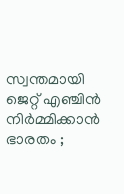സ്വന്തമായി ജെറ്റ് എഞ്ചിൻ നിർമ്മിക്കാൻ ഭാരതം ;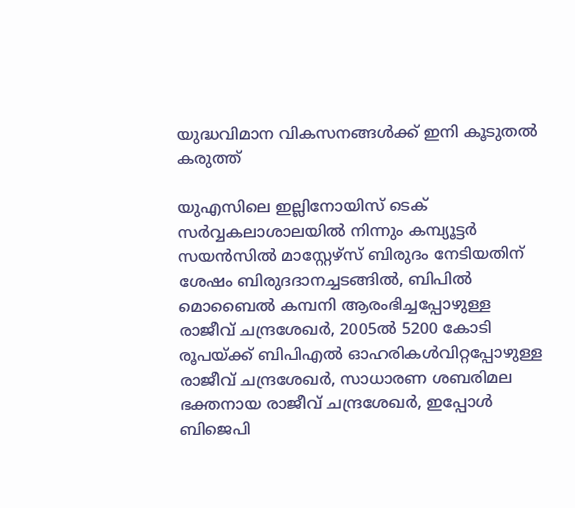യുദ്ധവിമാന വികസനങ്ങൾക്ക് ഇനി കൂടുതൽ കരുത്ത്

യുഎസിലെ ഇല്ലിനോയിസ് ടെക് സര്‍വ്വകലാശാലയില്‍ നിന്നും കമ്പ്യൂട്ടര്‍ സയന്‍സില്‍ മാസ്റ്റേഴ്സ് ബിരുദം നേടിയതിന് ശേഷം ബിരുദദാനച്ചടങ്ങില്‍, ബിപില്‍ മൊബൈല്‍ കമ്പനി ആരംഭിച്ചപ്പോഴുള്ള രാജീവ് ചന്ദ്രശേഖര്‍, 2005ല്‍ 5200 കോടി രൂപയ്ക്ക് ബിപിഎല്‍ ഓഹരികള്‍വിറ്റപ്പോഴുള്ള രാജീവ് ചന്ദ്രശേഖര്‍, സാധാരണ ശബരിമല ഭക്തനായ രാജീവ് ചന്ദ്രശേഖര്‍, ഇപ്പോള്‍ ബിജെപി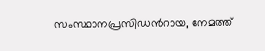സംസ്ഥാനപ്രസിഡന്‍റായ, നേമത്ത്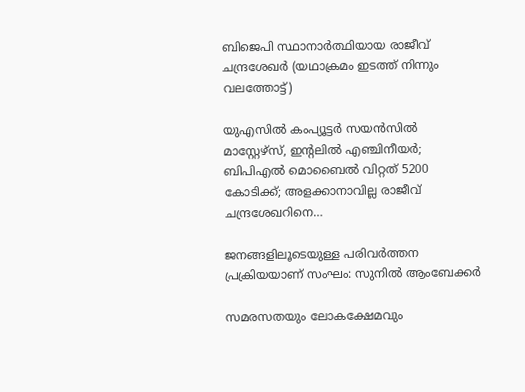ബിജെപി സ്ഥാനാര്‍ത്ഥിയായ രാജീവ് ചന്ദ്രശേഖര്‍ (യഥാക്രമം ഇടത്ത് നിന്നും വലത്തോട്ട്)

യുഎസില്‍ കംപ്യൂട്ടര്‍ സയന്‍സില്‍ മാസ്റ്റേഴ്സ്, ഇന്‍റലില്‍ എഞ്ചിനീയര്‍; ബിപിഎല്‍ മൊബൈല്‍ വിറ്റത് 5200 കോടിക്ക്; അളക്കാനാവില്ല രാജീവ് ചന്ദ്രശേഖറിനെ…

ജനങ്ങളിലൂടെയുള്ള പരിവര്‍ത്തന പ്രക്രിയയാണ് സംഘം: സുനില്‍ ആംബേക്കര്‍

സമരസതയും ലോകക്ഷേമവും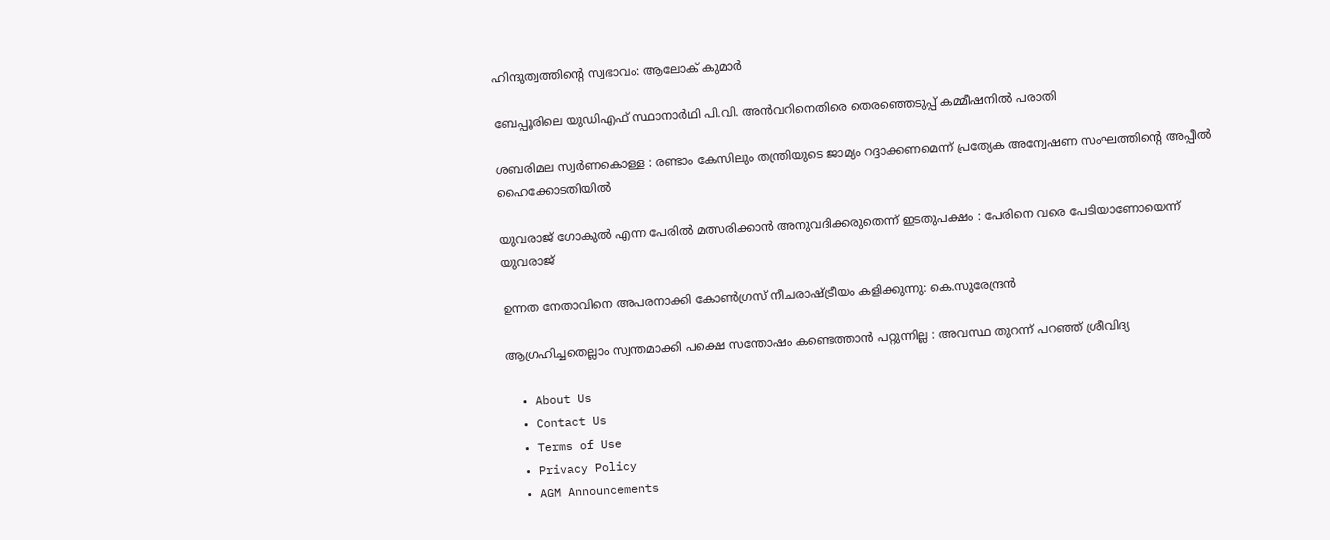ഹിന്ദുത്വത്തിന്റെ സ്വഭാവം: ആലോക് കുമാര്‍

ബേപ്പൂരിലെ യുഡിഎഫ് സ്ഥാനാര്‍ഥി പി.വി. അന്‍വറിനെതിരെ തെരഞ്ഞെടുപ്പ് കമ്മീഷനില്‍ പരാതി

ശബരിമല സ്വര്‍ണകൊള്ള : രണ്ടാം കേസിലും തന്ത്രിയുടെ ജാമ്യം റദ്ദാക്കണമെന്ന് പ്രത്യേക അന്വേഷണ സംഘത്തിന്റെ അപ്പീല്‍ ഹൈക്കോടതിയില്‍

യുവരാജ് ഗോകുൽ എന്ന പേരിൽ മത്സരിക്കാൻ അനുവദിക്കരുതെന്ന് ഇടതുപക്ഷം : പേരിനെ വരെ പേടിയാണോയെന്ന് യുവരാജ്

ഉന്നത നേതാവിനെ അപരനാക്കി കോൺഗ്രസ് നീചരാഷ്‌ട്രീയം കളിക്കുന്നു: കെ.സുരേന്ദ്രൻ

ആഗ്രഹിച്ചതെല്ലാം സ്വന്തമാക്കി പക്ഷെ സന്തോഷം കണ്ടെത്താൻ പറ്റുന്നില്ല : അവസ്ഥ തുറന്ന് പറഞ്ഞ് ശ്രീവിദ്യ

  • About Us
  • Contact Us
  • Terms of Use
  • Privacy Policy
  • AGM Announcements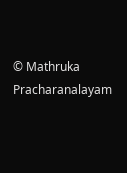© Mathruka Pracharanalayam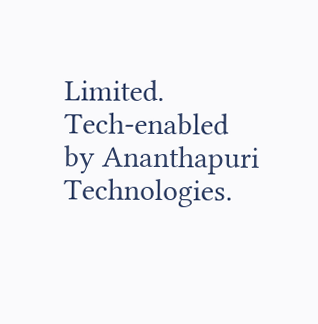Limited.
Tech-enabled by Ananthapuri Technologies.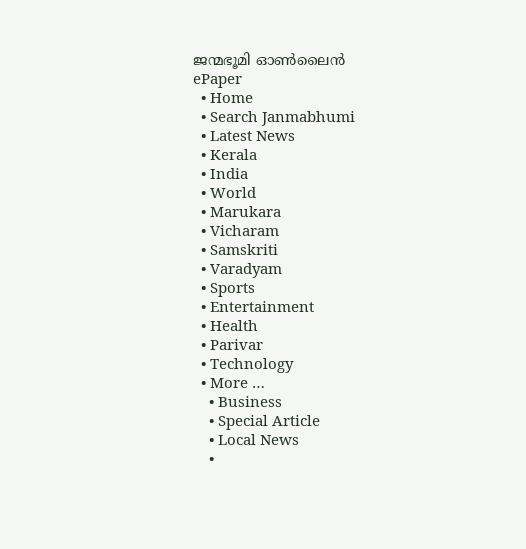ജന്മഭൂമി ഓണ്‍ലൈന്‍
ePaper
  • Home
  • Search Janmabhumi
  • Latest News
  • Kerala
  • India
  • World
  • Marukara
  • Vicharam
  • Samskriti
  • Varadyam
  • Sports
  • Entertainment
  • Health
  • Parivar
  • Technology
  • More …
    • Business
    • Special Article
    • Local News
    •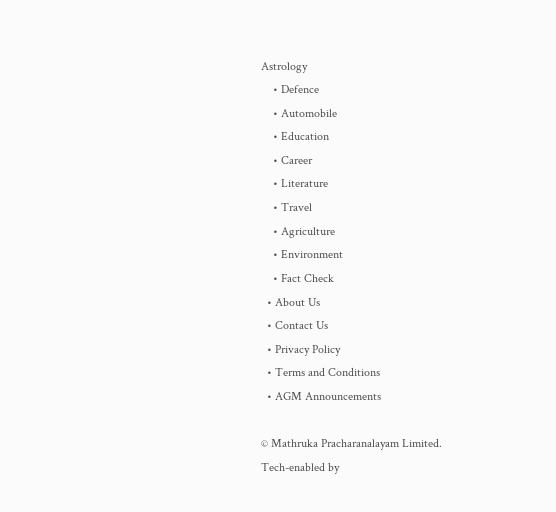Astrology
    • Defence
    • Automobile
    • Education
    • Career
    • Literature
    • Travel
    • Agriculture
    • Environment
    • Fact Check
  • About Us
  • Contact Us
  • Privacy Policy
  • Terms and Conditions
  • AGM Announcements

© Mathruka Pracharanalayam Limited.
Tech-enabled by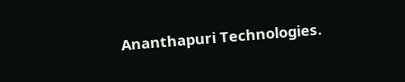Ananthapuri Technologies.